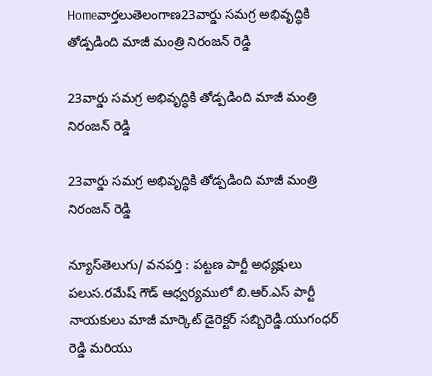Homeవార్తలుతెలంగాణ23వార్డు సమగ్ర అభివృద్ధికి తోడ్పడింది మాజీ మంత్రి నిరంజన్ రెడ్డి

23వార్డు సమగ్ర అభివృద్ధికి తోడ్పడింది మాజీ మంత్రి నిరంజన్ రెడ్డి

23వార్డు సమగ్ర అభివృద్ధికి తోడ్పడింది మాజీ మంత్రి నిరంజన్ రెడ్డి

న్యూస్‌తెలుగు/ వనపర్తి : పట్టణ పార్టీ అధ్యక్షులు పలుస.రమేష్ గౌడ్ ఆధ్వర్యములో బి.ఆర్.ఎస్ పార్టీ నాయకులు మాజీ మార్కెట్ డైరెక్టర్ సబ్బిరెడ్డి.యుగంధర్ రెడ్డి మరియు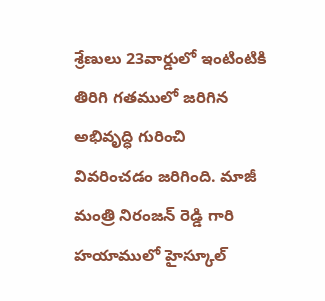శ్రేణులు 23వార్డులో ఇంటింటికి తిరిగి గతములో జరిగిన అభివృద్ధి గురించి వివరించడం జరిగింది. మాజీ మంత్రి నిరంజన్ రెడ్డి గారి హయాములో హైస్కూల్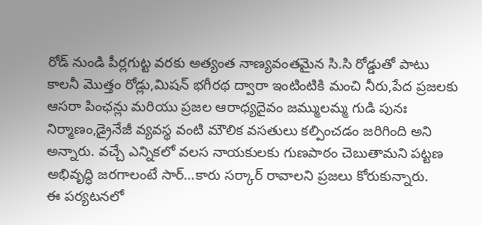రోడ్ నుండి పీర్లగుట్ట వరకు అత్యంత నాణ్యవంతమైన సి.సి రోడ్డుతో పాటు కాలనీ మొత్తం రోడ్లు,మిషన్ భగీరథ ద్వారా ఇంటింటికి మంచి నీరు,పేద ప్రజలకు ఆసరా పింఛన్లు మరియు ప్రజల ఆరాధ్యదైవం జమ్ములమ్మ గుడి పునః నిర్మాణం,డ్రైనేజీ వ్యవస్థ వంటి మౌలిక వసతులు కల్పించడం జరిగింది అని అన్నారు. వచ్చే ఎన్నికలో వలస నాయకులకు గుణపాఠం చెబుతామని పట్టణ అభివృద్ధి జరగాలంటే సార్…కారు సర్కార్ రావాలని ప్రజలు కోరుకున్నారు.
ఈ పర్యటనలో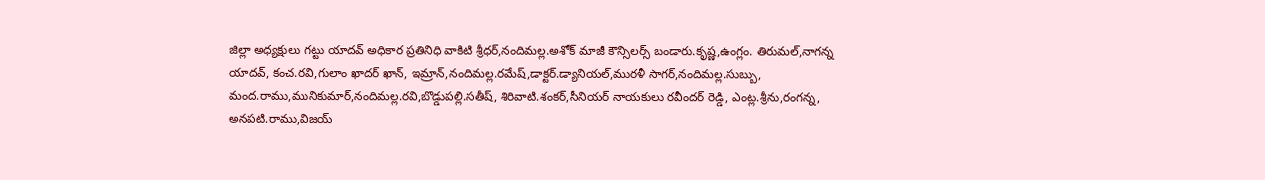జిల్లా అధ్యక్షులు గట్టు యాదవ్ అధికార ప్రతినిధి వాకిటి శ్రీధర్,నందిమల్ల.అశోక్ మాజీ కౌన్సిలర్స్ బండారు.కృష్ణ,ఉంగ్లం. తిరుమల్,నాగన్న యాదవ్, కంచ.రవి,గులాం ఖాదర్ ఖాన్, ఇమ్రాన్,నందిమల్ల.రమేష్,డాక్టర్.డ్యానియల్,మురళీ సాగర్,నందిమల్ల.సుబ్బు, మంద.రాము,మునికుమార్,నందిమల్ల.రవి,బొడ్డుపల్లి.సతీష్, శిరివాటి.శంకర్,సీనియర్ నాయకులు రవీందర్ రెడ్డి, ఎంట్ల.శ్రీను,రంగన్న, అనపటి.రాము,విజయ్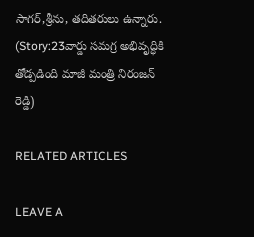సాగర్,శ్రీను, తదితరులు ఉన్నారు. (Story:23వార్డు సమగ్ర అభివృద్ధికి తోడ్పడింది మాజీ మంత్రి నిరంజన్ రెడ్డి)

RELATED ARTICLES

LEAVE A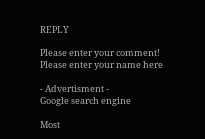REPLY

Please enter your comment!
Please enter your name here

- Advertisment -
Google search engine

Most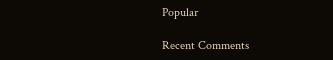Popular

Recent Comments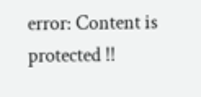error: Content is protected !!